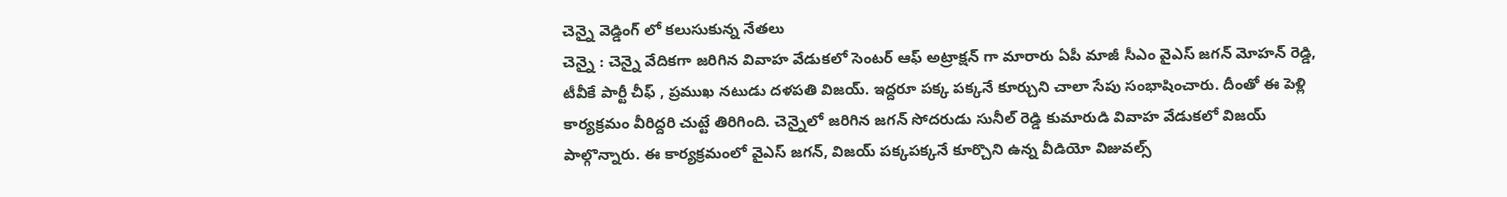చెన్నై వెడ్డింగ్ లో కలుసుకున్న నేతలు
చెన్నై : చెన్నై వేదికగా జరిగిన వివాహ వేడుకలో సెంటర్ ఆఫ్ అట్రాక్షన్ గా మారారు ఏపీ మాజీ సీఎం వైఎస్ జగన్ మోహన్ రెడ్డి, టీవీకే పార్టీ చీఫ్ , ప్రముఖ నటుడు దళపతి విజయ్. ఇద్దరూ పక్క పక్కనే కూర్చుని చాలా సేపు సంభాషించారు. దీంతో ఈ పెళ్లి కార్యక్రమం వీరిద్దరి చుట్టే తిరిగింది. చెన్నైలో జరిగిన జగన్ సోదరుడు సునీల్ రెడ్డి కుమారుడి వివాహ వేడుకలో విజయ్ పాల్గొన్నారు. ఈ కార్యక్రమంలో వైఎస్ జగన్, విజయ్ పక్కపక్కనే కూర్చొని ఉన్న వీడియో విజువల్స్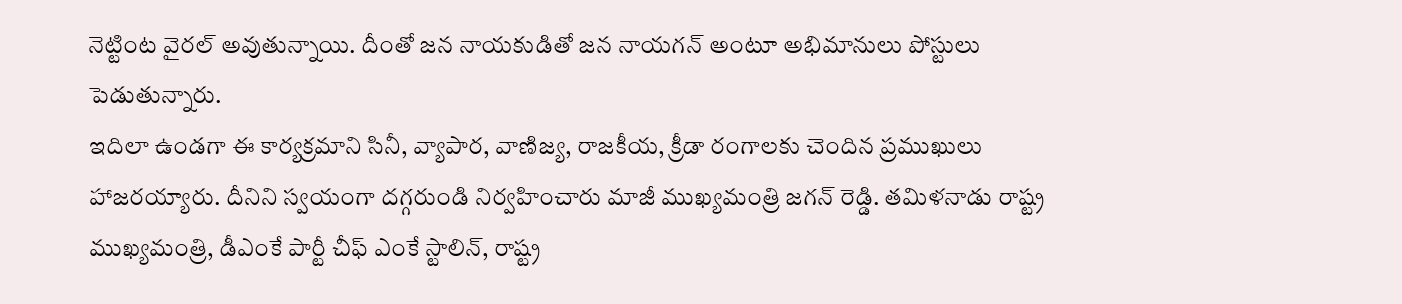నెట్టింట వైరల్ అవుతున్నాయి. దీంతో జన నాయకుడితో జన నాయగన్ అంటూ అభిమానులు పోస్టులు పెడుతున్నారు.
ఇదిలా ఉండగా ఈ కార్యక్రమాని సినీ, వ్యాపార, వాణిజ్య, రాజకీయ, క్రీడా రంగాలకు చెందిన ప్రముఖులు హాజరయ్యారు. దీనిని స్వయంగా దగ్గరుండి నిర్వహించారు మాజీ ముఖ్యమంత్రి జగన్ రెడ్డి. తమిళనాడు రాష్ట్ర ముఖ్యమంత్రి, డీఎంకే పార్టీ చీఫ్ ఎంకే స్టాలిన్, రాష్ట్ర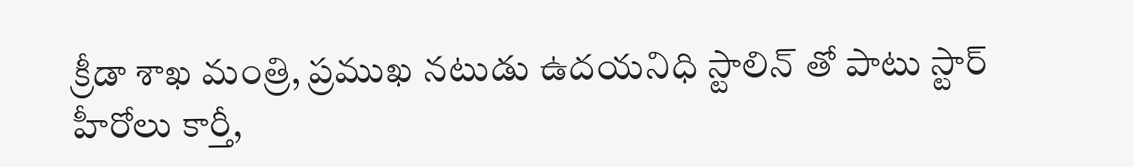క్రీడా శాఖ మంత్రి, ప్రముఖ నటుడు ఉదయనిధి స్టాలిన్ తో పాటు స్టార్ హీరోలు కార్తీ,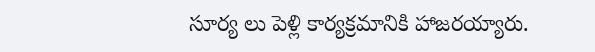సూర్య లు పెళ్లి కార్యక్రమానికి హాజరయ్యారు.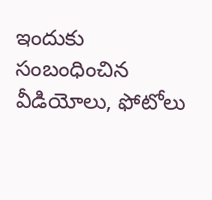ఇందుకు సంబంధించిన వీడియోలు, ఫోటోలు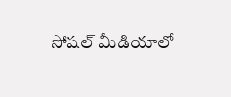సోషల్ మీడియాలో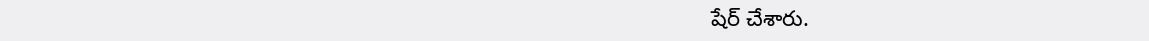షేర్ చేశారు.